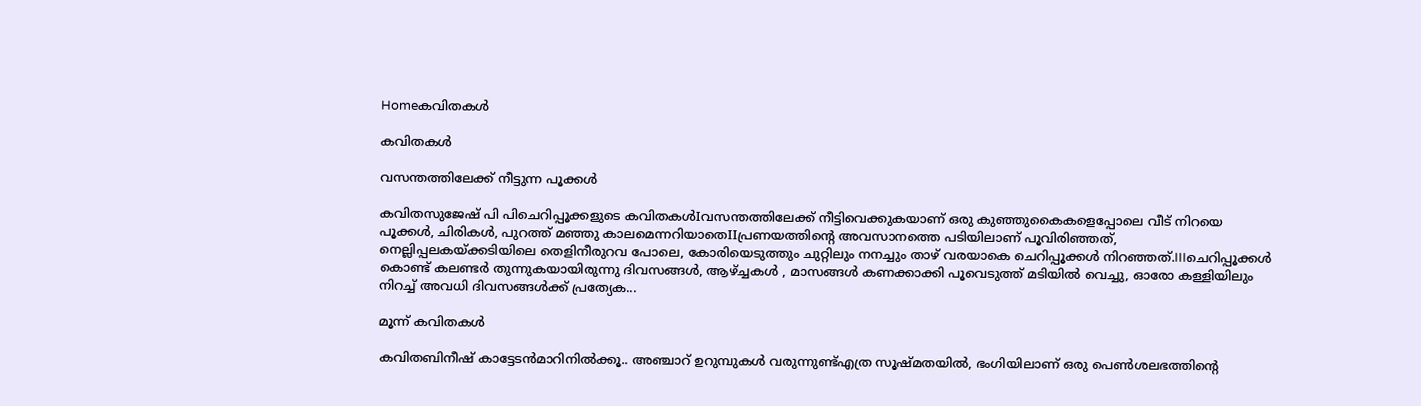Homeകവിതകൾ

കവിതകൾ

വസന്തത്തിലേക്ക് നീട്ടുന്ന പൂക്കൾ

കവിതസുജേഷ് പി പിചെറിപ്പൂക്കളുടെ കവിതകൾIവസന്തത്തിലേക്ക് നീട്ടിവെക്കുകയാണ് ഒരു കുഞ്ഞുകൈകളെപ്പോലെ വീട് നിറയെ പൂക്കൾ, ചിരികൾ, പുറത്ത് മഞ്ഞു കാലമെന്നറിയാതെIIപ്രണയത്തിൻ്റെ അവസാനത്തെ പടിയിലാണ് പൂവിരിഞ്ഞത്, നെല്ലിപ്പലകയ്ക്കടിയിലെ തെളിനീരുറവ പോലെ, കോരിയെടുത്തും ചുറ്റിലും നനച്ചും താഴ് വരയാകെ ചെറിപ്പൂക്കൾ നിറഞ്ഞത്.IIIചെറിപ്പൂക്കൾ കൊണ്ട് കലണ്ടർ തുന്നുകയായിരുന്നു ദിവസങ്ങൾ, ആഴ്ച്ചകൾ , മാസങ്ങൾ കണക്കാക്കി പൂവെടുത്ത് മടിയിൽ വെച്ചു, ഓരോ കള്ളിയിലും  നിറച്ച് അവധി ദിവസങ്ങൾക്ക് പ്രത്യേക...

മൂന്ന് കവിതകൾ

കവിതബിനീഷ് കാട്ടേടൻമാറിനിൽക്കൂ.. അഞ്ചാറ് ഉറുമ്പുകൾ വരുന്നുണ്ട്എത്ര സൂഷ്മതയിൽ, ഭംഗിയിലാണ് ഒരു പെൺശലഭത്തിൻ്റെ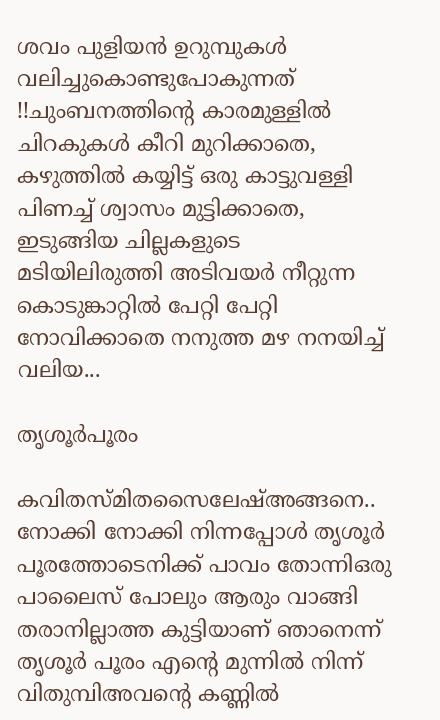ശവം പുളിയൻ ഉറുമ്പുകൾ വലിച്ചുകൊണ്ടുപോകുന്നത് !!ചുംബനത്തിൻ്റെ കാരമുള്ളിൽ ചിറകുകൾ കീറി മുറിക്കാതെ, കഴുത്തിൽ കയ്യിട്ട് ഒരു കാട്ടുവള്ളി പിണച്ച് ശ്വാസം മുട്ടിക്കാതെ, ഇടുങ്ങിയ ചില്ലകളുടെ മടിയിലിരുത്തി അടിവയർ നീറ്റുന്ന കൊടുങ്കാറ്റിൽ പേറ്റി പേറ്റി നോവിക്കാതെ നനുത്ത മഴ നനയിച്ച് വലിയ...

തൃശൂർപൂരം

കവിതസ്മിതസൈലേഷ്അങ്ങനെ.. നോക്കി നോക്കി നിന്നപ്പോൾ തൃശൂർ പൂരത്തോടെനിക്ക് പാവം തോന്നിഒരു പാലൈസ് പോലും ആരും വാങ്ങി തരാനില്ലാത്ത കുട്ടിയാണ് ഞാനെന്ന് തൃശൂർ പൂരം എന്റെ മുന്നിൽ നിന്ന് വിതുമ്പിഅവന്റെ കണ്ണിൽ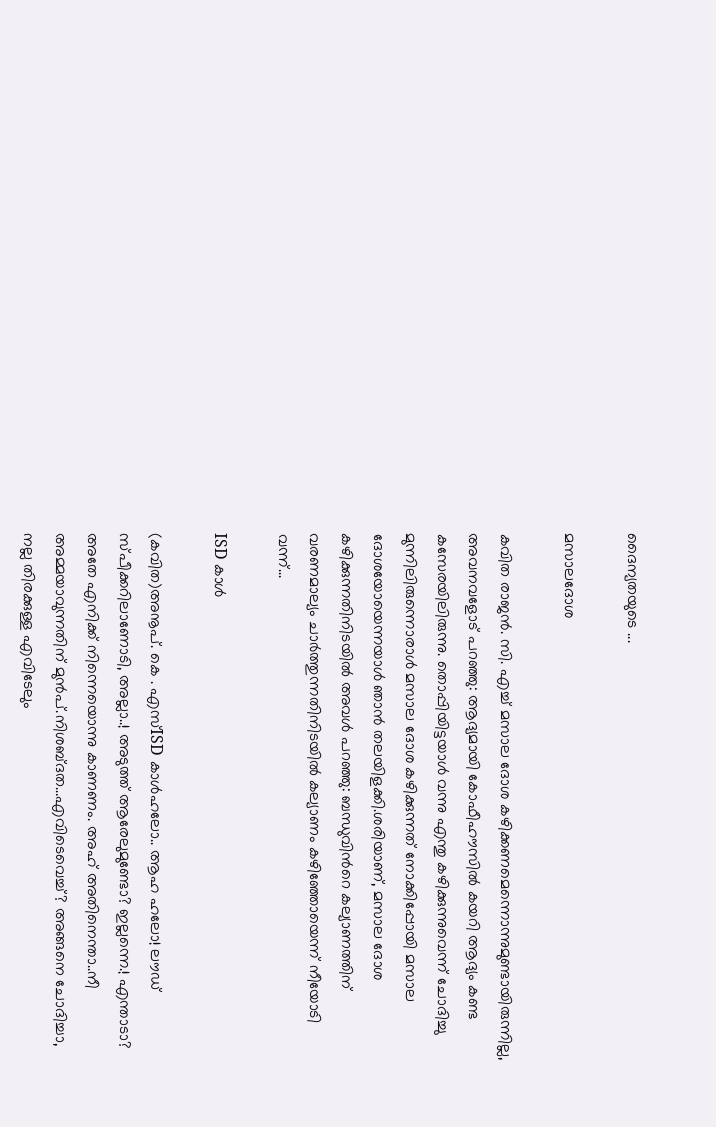ദൈന്യതയുടെ ...

മസാലദോശ

കവിത രാജന്‍. സി. എച്ച് മസാല ദോശ കഴിക്കണമെന്നൊന്നുമുണ്ടായിരുന്നില്ല, അവനവളോട് പറഞ്ഞു: ആദ്യമായി കോഫീഹൗസില്‍ കയറി ആദ്യം കണ്ട കസേരയിലിരുന്നു. തൊപ്പിയിട്ടയാള്‍ വന്നു എന്തു കഴിക്കുന്നുവെന്ന് ചോദിച്ചു മുന്നിലിരുന്നൊരാള്‍ മസാല ദോശ കഴിക്കുന്നത് നോക്കിപ്പോയി മസാല ദോശയോയെന്നയാള്‍ ഞാന്‍ തലയിളക്കി.ശരിയാണ്, മസാല ദോശ കഴിക്കുന്നതിനിടയില്‍ അവള്‍ പറഞ്ഞു: ബന്ധുവിന്‍റെ കല്യാണത്തിന് വരണമാല്യം ചാര്‍ത്തുന്നതിനിടയില്‍ കല്യാണം കഴിഞ്ഞോയെന്ന് നീയോടി വന്ന്...

ISD കാൾ

(കവിത)അനൂപ്. കെ . എസ്ISD കാൾഹലോ.. ആഹ ഹലോ! ലൗഡ് സ്പീക്കറിലാണോടി, അല്ലാ..! അടുത്ത് ആരേലുമുണ്ടോ? ഇല്ലന്നെ.! എന്താടാ? അതേ എനിക്ക് നിന്നെയൊന്നു കാണണം. അഹ് അതിനെന്താ..നീ അമ്മയാവുന്നതിന് മുൻപ്.നിശബ്ദത…എവിടെവെച്ച്? അങ്ങനെ ചോദിച്ചാ, നല്ല തിരക്കുള്ള എവിടേലും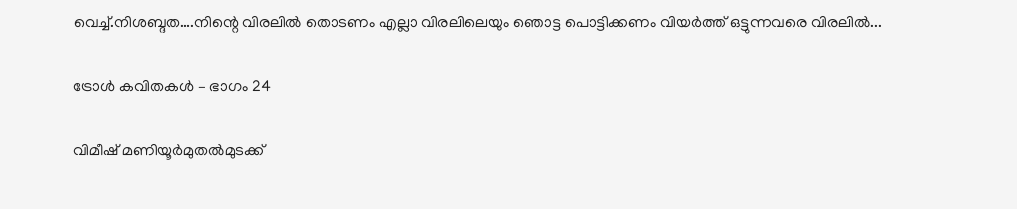വെച്ച്.നിശബ്ദത….നിന്റെ വിരലിൽ തൊടണം എല്ലാ വിരലിലെയും ഞൊട്ട പൊട്ടിക്കണം വിയർത്ത് ഒട്ടുന്നവരെ വിരലിൽ...

ട്രോൾ കവിതകൾ – ഭാഗം 24

വിമീഷ് മണിയൂർമുതൽമുടക്ക്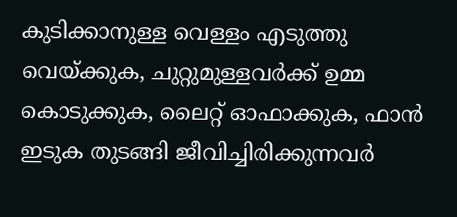കുടിക്കാനുള്ള വെള്ളം എടുത്തു വെയ്ക്കുക, ചുറ്റുമുള്ളവർക്ക് ഉമ്മ കൊടുക്കുക, ലൈറ്റ് ഓഫാക്കുക, ഫാൻ ഇടുക തുടങ്ങി ജീവിച്ചിരിക്കുന്നവർ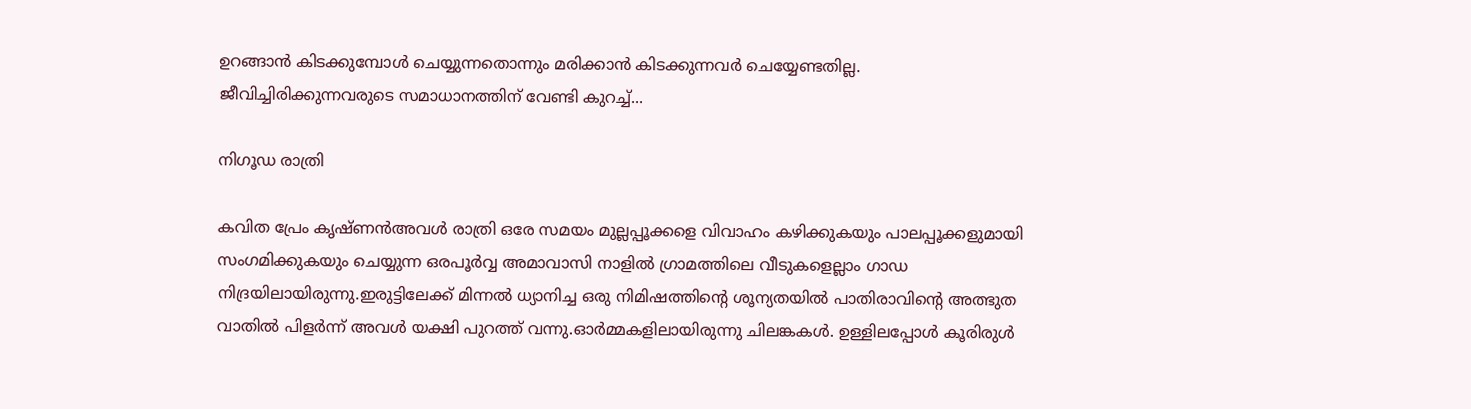ഉറങ്ങാൻ കിടക്കുമ്പോൾ ചെയ്യുന്നതൊന്നും മരിക്കാൻ കിടക്കുന്നവർ ചെയ്യേണ്ടതില്ല. ജീവിച്ചിരിക്കുന്നവരുടെ സമാധാനത്തിന് വേണ്ടി കുറച്ച്...

നിഗൂഡ രാത്രി

കവിത പ്രേം കൃഷ്ണൻഅവൾ രാത്രി ഒരേ സമയം മുല്ലപ്പൂക്കളെ വിവാഹം കഴിക്കുകയും പാലപ്പൂക്കളുമായി സംഗമിക്കുകയും ചെയ്യുന്ന ഒരപൂർവ്വ അമാവാസി നാളിൽ ഗ്രാമത്തിലെ വീടുകളെല്ലാം ഗാഡ നിദ്രയിലായിരുന്നു.ഇരുട്ടിലേക്ക് മിന്നൽ ധ്യാനിച്ച ഒരു നിമിഷത്തിന്റെ ശൂന്യതയിൽ പാതിരാവിന്റെ അത്ഭുത വാതിൽ പിളർന്ന് അവൾ യക്ഷി പുറത്ത് വന്നു.ഓർമ്മകളിലായിരുന്നു ചിലങ്കകൾ. ഉള്ളിലപ്പോൾ കൂരിരുൾ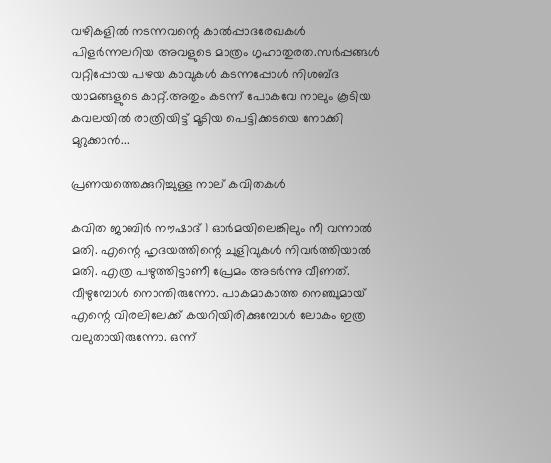വഴികളിൽ നടന്നവന്റെ കാൽപ്പാദരേഖകൾ പിളർന്നലറിയ അവളുടെ മാത്രം ഗൃഹാതുരത.സർപ്പങ്ങൾ വറ്റിപ്പോയ പഴയ കാവുകൾ കടന്നപ്പോൾ നിശബ്ദ യാമങ്ങളുടെ കാറ്റ്.അതും കടന്ന് പോകവേ നാലും കൂടിയ കവലയിൽ രാത്രിയിട്ട് മൂടിയ പെട്ടിക്കടയെ നോക്കി മുറുക്കാൻ...

പ്രണയത്തെക്കുറിച്ചുള്ള നാല് കവിതകൾ

കവിത ജാബിർ നൗഷാദ് 1 ഓർമയിലെങ്കിലും നീ വന്നാൽ മതി. എന്റെ ഹൃദയത്തിന്റെ ചുളിവുകൾ നിവർത്തിയാൽ മതി. എത്ര പഴുത്തിട്ടാണീ പ്രേമം അടർന്നു വീണത്. വീഴുമ്പോൾ നൊന്തിരുന്നോ. പാകമാകാത്ത നെഞ്ചുമായ് എന്റെ വിരലിലേക്ക് കയറിയിരിക്കുമ്പോൾ ലോകം ഇത്ര വലുതായിരുന്നോ. ഒന്ന്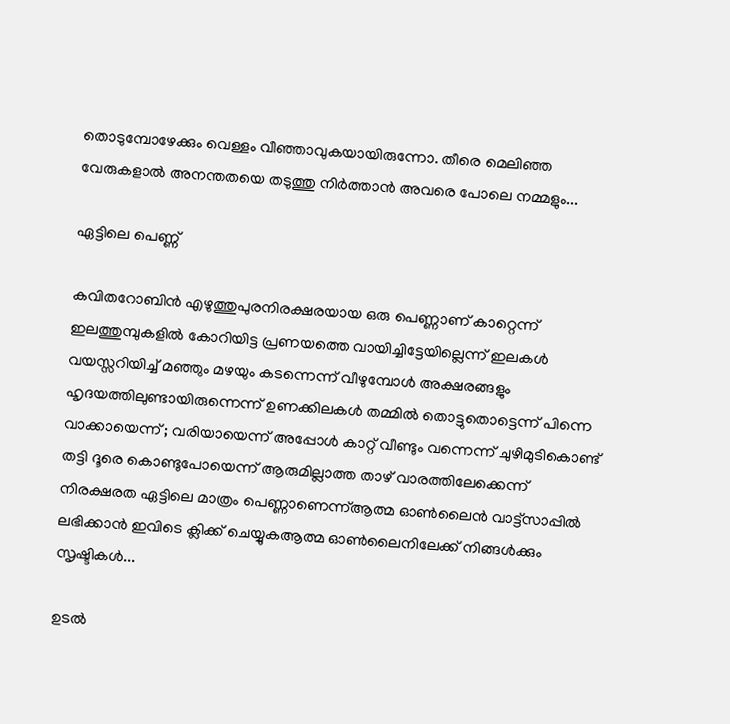തൊടുമ്പോഴേക്കും വെള്ളം വീഞ്ഞാവുകയായിരുന്നോ. തീരെ മെലിഞ്ഞ വേരുകളാൽ അനന്തതയെ തടുത്തു നിർത്താൻ അവരെ പോലെ നമ്മളും...

ഏട്ടിലെ പെണ്ണ്

കവിതറോബിൻ എഴുത്തുപുരനിരക്ഷരയായ ഒരു പെണ്ണാണ് കാറ്റെന്ന് ഇലത്തുമ്പുകളിൽ കോറിയിട്ട പ്രണയത്തെ വായിച്ചിട്ടേയില്ലെന്ന് ഇലകൾ വയസ്സറിയിച്ച് മഞ്ഞും മഴയും കടന്നെന്ന് വീഴുമ്പോൾ അക്ഷരങ്ങളും ഹൃദയത്തിലുണ്ടായിരുന്നെന്ന് ഉണക്കിലകൾ തമ്മിൽ തൊട്ടുതൊട്ടെന്ന് പിന്നെ വാക്കായെന്ന് ; വരിയായെന്ന് അപ്പോൾ കാറ്റ് വീണ്ടും വന്നെന്ന് ചുഴിമുടികൊണ്ട് തട്ടി ദൂരെ കൊണ്ടുപോയെന്ന് ആരുമില്ലാത്ത താഴ് വാരത്തിലേക്കെന്ന് നിരക്ഷരത ഏട്ടിലെ മാത്രം പെണ്ണാണെന്ന്ആത്മ ഓൺലൈൻ വാട്ട്സാപ്പിൽ ലഭിക്കാൻ ഇവിടെ ക്ലിക്ക് ചെയ്യുകആത്മ ഓൺലൈനിലേക്ക് നിങ്ങൾക്കും സൃഷ്ടികൾ...

ഉടൽ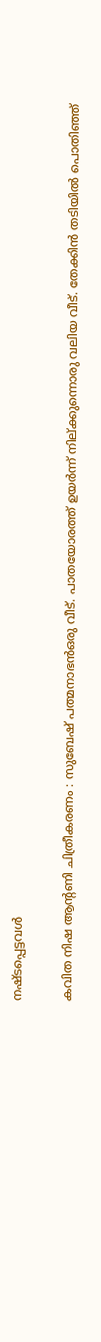നഷ്ടപ്പെട്ടവൾ

കവിത നിഷ ആന്റണി ചിത്രീകരണം : സുബേഷ് പത്മനാഭൻഒരു വീട്. പാതയോരത്ത് ഉയർന്ന് നില്ക്കുന്നൊരു വലിയ വീട്. തേക്കിൻ തടിയിൽ പൊതിഞ്ഞ്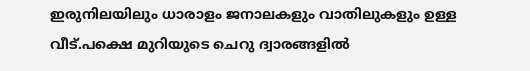ഇരുനിലയിലും ധാരാളം ജനാലകളും വാതിലുകളും ഉള്ള വീട്.പക്ഷെ മുറിയുടെ ചെറു ദ്വാരങ്ങളിൽ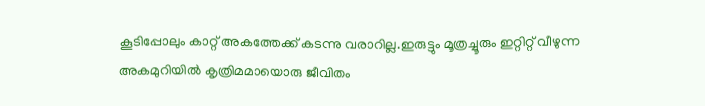കൂടിപ്പോലും കാറ്റ് അകത്തേക്ക് കടന്നു വരാറില്ല.ഇരുട്ടും മൂത്രച്ചൂരും ഇറ്റിറ്റ് വീഴുന്ന അകമുറിയിൽ കൃത്രിമമായൊരു ജീവിതം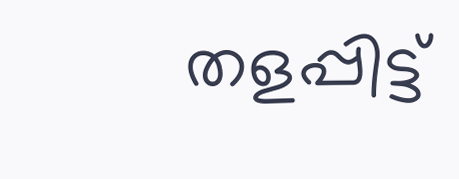തളപ്പിട്ട്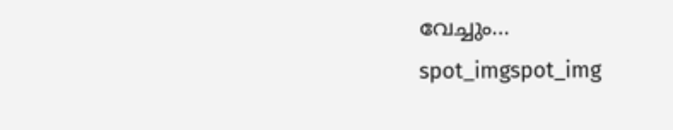വേച്ചും...
spot_imgspot_img